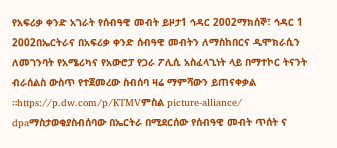የአፍሪቃ ቀንድ አገራት የሰብዓዊ መብት ይዞታ1 ኅዳር 2002ማክሰኞ፣ ኅዳር 1 2002በኤርትራና በአፍሪቃ ቀንድ ሰብዓዊ መብትን ለማስከበርና ዲሞክራሲን ለመገንባት የአሜሪካና የአውሮፓ የጋራ ፖሊሲ አስፈላጊነት ላይ በማተኮር ትናንት ብራሰልስ ውስጥ የተጀመረው ስብሰባ ዛሬ ማምሻውን ይጠናቀቃል ።https://p.dw.com/p/KTMVምስል picture-alliance/ dpaማስታወቂያስብሰባው በኤርትራ በሚደርሰው የሰብዓዊ መብት ጥሰት ና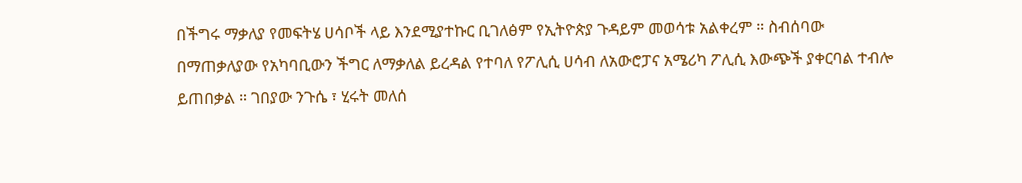በችግሩ ማቃለያ የመፍትሄ ሀሳቦች ላይ እንደሚያተኩር ቢገለፅም የኢትዮጵያ ጉዳይም መወሳቱ አልቀረም ። ስብሰባው በማጠቃለያው የአካባቢውን ችግር ለማቃለል ይረዳል የተባለ የፖሊሲ ሀሳብ ለአውሮፓና አሜሪካ ፖሊሲ እውጭች ያቀርባል ተብሎ ይጠበቃል ። ገበያው ንጉሴ ፣ ሂሩት መለሰ